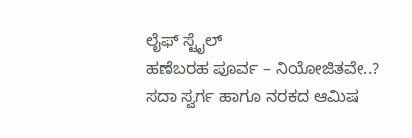ಲೈಫ್ ಸ್ಟೈಲ್
ಹಣೆಬರಹ ಪೂರ್ವ – ನಿಯೋಜಿತವೇ..?
ಸದಾ ಸ್ವರ್ಗ ಹಾಗೂ ನರಕದ ಆಮಿಷ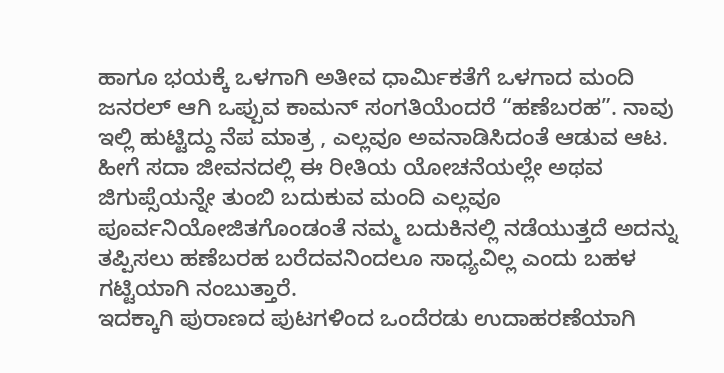ಹಾಗೂ ಭಯಕ್ಕೆ ಒಳಗಾಗಿ ಅತೀವ ಧಾರ್ಮಿಕತೆಗೆ ಒಳಗಾದ ಮಂದಿ ಜನರಲ್ ಆಗಿ ಒಪ್ಪುವ ಕಾಮನ್ ಸಂಗತಿಯೆಂದರೆ “ಹಣೆಬರಹ”. ನಾವು ಇಲ್ಲಿ ಹುಟ್ಟಿದ್ದು ನೆಪ ಮಾತ್ರ , ಎಲ್ಲವೂ ಅವನಾಡಿಸಿದಂತೆ ಆಡುವ ಆಟ. ಹೀಗೆ ಸದಾ ಜೀವನದಲ್ಲಿ ಈ ರೀತಿಯ ಯೋಚನೆಯಲ್ಲೇ ಅಥವ ಜಿಗುಪ್ಸೆಯನ್ನೇ ತುಂಬಿ ಬದುಕುವ ಮಂದಿ ಎಲ್ಲವೂ ಪೂರ್ವನಿಯೋಜಿತಗೊಂಡಂತೆ ನಮ್ಮ ಬದುಕಿನಲ್ಲಿ ನಡೆಯುತ್ತದೆ ಅದನ್ನು ತಪ್ಪಿಸಲು ಹಣೆಬರಹ ಬರೆದವನಿಂದಲೂ ಸಾಧ್ಯವಿಲ್ಲ ಎಂದು ಬಹಳ ಗಟ್ಟಿಯಾಗಿ ನಂಬುತ್ತಾರೆ.
ಇದಕ್ಕಾಗಿ ಪುರಾಣದ ಪುಟಗಳಿಂದ ಒಂದೆರಡು ಉದಾಹರಣೆಯಾಗಿ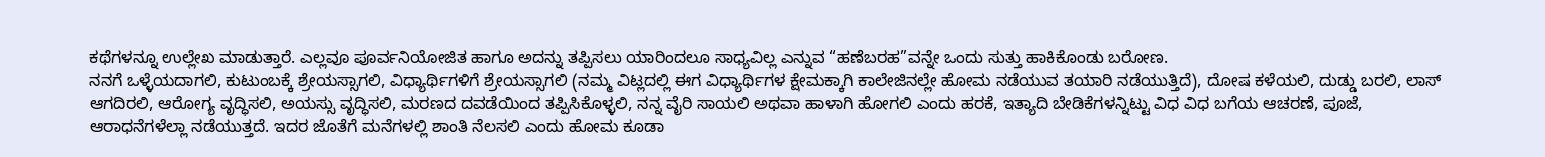ಕಥೆಗಳನ್ನೂ ಉಲ್ಲೇಖ ಮಾಡುತ್ತಾರೆ. ಎಲ್ಲವೂ ಪೂರ್ವನಿಯೋಜಿತ ಹಾಗೂ ಅದನ್ನು ತಪ್ಪಿಸಲು ಯಾರಿಂದಲೂ ಸಾಧ್ಯವಿಲ್ಲ ಎನ್ನುವ “ಹಣೆಬರಹ”ವನ್ನೇ ಒಂದು ಸುತ್ತು ಹಾಕಿಕೊಂಡು ಬರೋಣ.
ನನಗೆ ಒಳ್ಳೆಯದಾಗಲಿ, ಕುಟುಂಬಕ್ಕೆ ಶ್ರೇಯಸ್ಸಾಗಲಿ, ವಿಧ್ಯಾರ್ಥಿಗಳಿಗೆ ಶ್ರೇಯಸ್ಸಾಗಲಿ (ನಮ್ಮ ವಿಟ್ಲದಲ್ಲಿ ಈಗ ವಿಧ್ಯಾರ್ಥಿಗಳ ಕ್ಷೇಮಕ್ಕಾಗಿ ಕಾಲೇಜಿನಲ್ಲೇ ಹೋಮ ನಡೆಯುವ ತಯಾರಿ ನಡೆಯುತ್ತಿದೆ), ದೋಷ ಕಳೆಯಲಿ, ದುಡ್ಡು ಬರಲಿ, ಲಾಸ್ ಆಗದಿರಲಿ, ಆರೋಗ್ಯ ವೃದ್ಧಿಸಲಿ, ಅಯಸ್ಸು ವೃದ್ಧಿಸಲಿ, ಮರಣದ ದವಡೆಯಿಂದ ತಪ್ಪಿಸಿಕೊಳ್ಳಲಿ, ನನ್ನ ವೈರಿ ಸಾಯಲಿ ಅಥವಾ ಹಾಳಾಗಿ ಹೋಗಲಿ ಎಂದು ಹರಕೆ, ಇತ್ಯಾದಿ ಬೇಡಿಕೆಗಳನ್ನಿಟ್ಟು ವಿಧ ವಿಧ ಬಗೆಯ ಆಚರಣೆ, ಪೂಜೆ, ಆರಾಧನೆಗಳೆಲ್ಲಾ ನಡೆಯುತ್ತದೆ. ಇದರ ಜೊತೆಗೆ ಮನೆಗಳಲ್ಲಿ ಶಾಂತಿ ನೆಲಸಲಿ ಎಂದು ಹೋಮ ಕೂಡಾ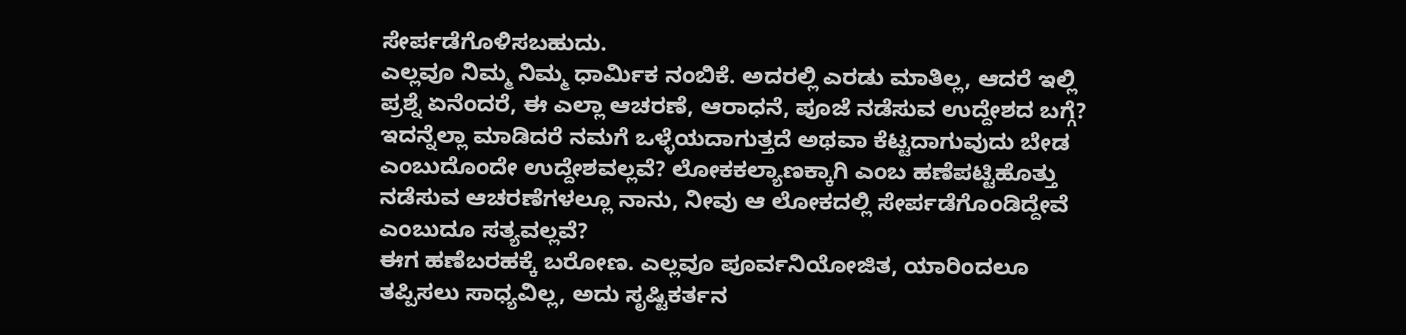ಸೇರ್ಪಡೆಗೊಳಿಸಬಹುದು.
ಎಲ್ಲವೂ ನಿಮ್ಮ ನಿಮ್ಮ ಧಾರ್ಮಿಕ ನಂಬಿಕೆ. ಅದರಲ್ಲಿ ಎರಡು ಮಾತಿಲ್ಲ, ಆದರೆ ಇಲ್ಲಿ ಪ್ರಶ್ನೆ ಏನೆಂದರೆ, ಈ ಎಲ್ಲಾ ಆಚರಣೆ, ಆರಾಧನೆ, ಪೂಜೆ ನಡೆಸುವ ಉದ್ದೇಶದ ಬಗ್ಗೆ? ಇದನ್ನೆಲ್ಲಾ ಮಾಡಿದರೆ ನಮಗೆ ಒಳ್ಳೆಯದಾಗುತ್ತದೆ ಅಥವಾ ಕೆಟ್ಟದಾಗುವುದು ಬೇಡ ಎಂಬುದೊಂದೇ ಉದ್ದೇಶವಲ್ಲವೆ? ಲೋಕಕಲ್ಯಾಣಕ್ಕಾಗಿ ಎಂಬ ಹಣೆಪಟ್ಟಿಹೊತ್ತು ನಡೆಸುವ ಆಚರಣೆಗಳಲ್ಲೂ ನಾನು, ನೀವು ಆ ಲೋಕದಲ್ಲಿ ಸೇರ್ಪಡೆಗೊಂಡಿದ್ದೇವೆ ಎಂಬುದೂ ಸತ್ಯವಲ್ಲವೆ?
ಈಗ ಹಣೆಬರಹಕ್ಕೆ ಬರೋಣ. ಎಲ್ಲವೂ ಪೂರ್ವನಿಯೋಜಿತ, ಯಾರಿಂದಲೂ ತಪ್ಪಿಸಲು ಸಾಧ್ಯವಿಲ್ಲ, ಅದು ಸೃಷ್ಟಿಕರ್ತನ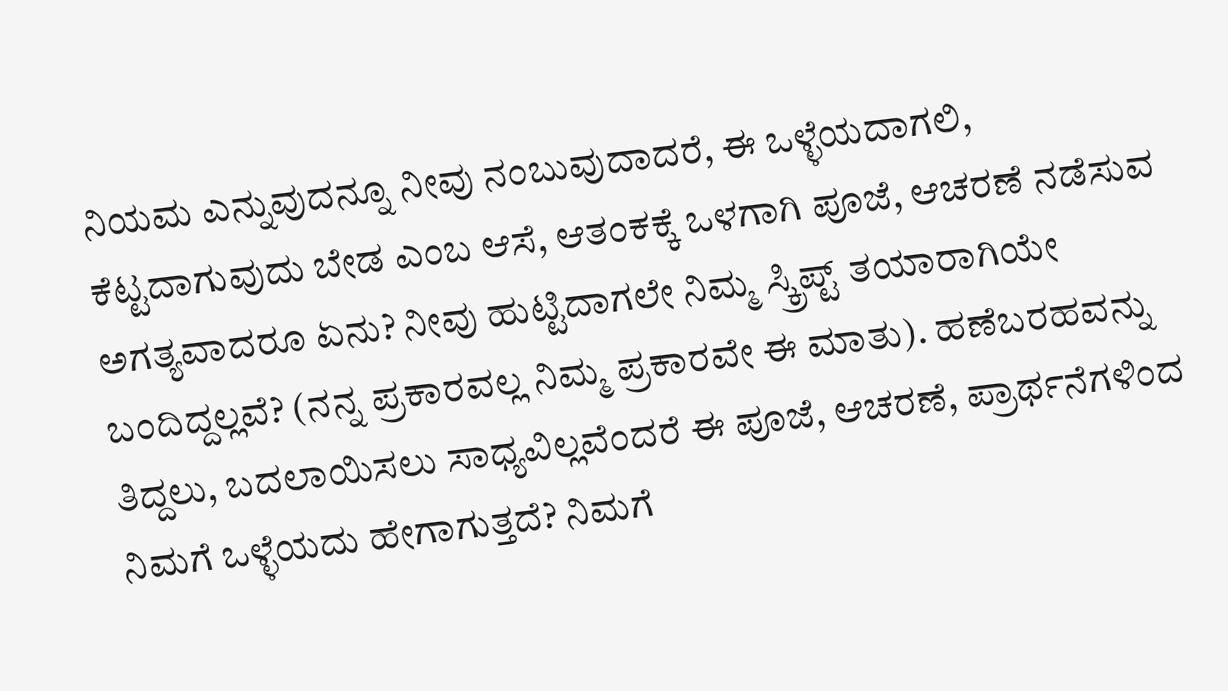ನಿಯಮ ಎನ್ನುವುದನ್ನೂ ನೀವು ನಂಬುವುದಾದರೆ, ಈ ಒಳ್ಳೆಯದಾಗಲಿ, ಕೆಟ್ಟದಾಗುವುದು ಬೇಡ ಎಂಬ ಆಸೆ, ಆತಂಕಕ್ಕೆ ಒಳಗಾಗಿ ಪೂಜೆ, ಆಚರಣೆ ನಡೆಸುವ ಅಗತ್ಯವಾದರೂ ಏನು? ನೀವು ಹುಟ್ಟಿದಾಗಲೇ ನಿಮ್ಮ ಸ್ಕ್ರಿಪ್ಟ್ ತಯಾರಾಗಿಯೇ ಬಂದಿದ್ದಲ್ಲವೆ? (ನನ್ನ ಪ್ರಕಾರವಲ್ಲ ನಿಮ್ಮ ಪ್ರಕಾರವೇ ಈ ಮಾತು). ಹಣೆಬರಹವನ್ನು ತಿದ್ದಲು, ಬದಲಾಯಿಸಲು ಸಾಧ್ಯವಿಲ್ಲವೆಂದರೆ ಈ ಪೂಜೆ, ಆಚರಣೆ, ಪ್ರಾರ್ಥನೆಗಳಿಂದ ನಿಮಗೆ ಒಳ್ಳೆಯದು ಹೇಗಾಗುತ್ತದೆ? ನಿಮಗೆ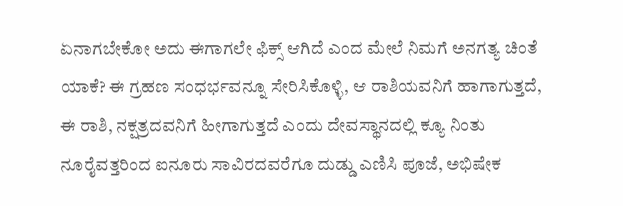ಏನಾಗಬೇಕೋ ಅದು ಈಗಾಗಲೇ ಫಿಕ್ಸ್ ಆಗಿದೆ ಎಂದ ಮೇಲೆ ನಿಮಗೆ ಅನಗತ್ಯ ಚಿಂತೆ ಯಾಕೆ? ಈ ಗ್ರಹಣ ಸಂಧರ್ಭವನ್ನೂ ಸೇರಿಸಿಕೊಳ್ಳಿ, ಆ ರಾಶಿಯವನಿಗೆ ಹಾಗಾಗುತ್ತದೆ, ಈ ರಾಶಿ, ನಕ್ಷತ್ರದವನಿಗೆ ಹೀಗಾಗುತ್ತದೆ ಎಂದು ದೇವಸ್ಥಾನದಲ್ಲಿ ಕ್ಯೂ ನಿಂತು ನೂರೈವತ್ತರಿಂದ ಐನೂರು ಸಾವಿರದವರೆಗೂ ದುಡ್ಡು ಎಣಿಸಿ ಪೂಜೆ, ಅಭಿಷೇಕ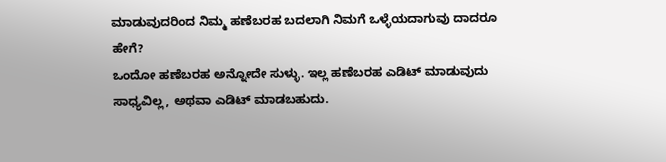ಮಾಡುವುದರಿಂದ ನಿಮ್ಮ ಹಣೆಬರಹ ಬದಲಾಗಿ ನಿಮಗೆ ಒಳ್ಳೆಯದಾಗುವು ದಾದರೂ ಹೇಗೆ?
ಒಂದೋ ಹಣೆಬರಹ ಅನ್ನೋದೇ ಸುಳ್ಳು. ಇಲ್ಲ ಹಣೆಬರಹ ಎಡಿಟ್ ಮಾಡುವುದು ಸಾಧ್ಯವಿಲ್ಲ, ಅಥವಾ ಎಡಿಟ್ ಮಾಡಬಹುದು.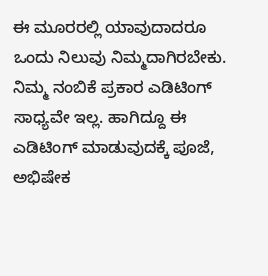ಈ ಮೂರರಲ್ಲಿ ಯಾವುದಾದರೂ ಒಂದು ನಿಲುವು ನಿಮ್ಮದಾಗಿರಬೇಕು. ನಿಮ್ಮ ನಂಬಿಕೆ ಪ್ರಕಾರ ಎಡಿಟಿಂಗ್ ಸಾಧ್ಯವೇ ಇಲ್ಲ. ಹಾಗಿದ್ದೂ ಈ ಎಡಿಟಿಂಗ್ ಮಾಡುವುದಕ್ಕೆ ಪೂಜೆ, ಅಭಿಷೇಕ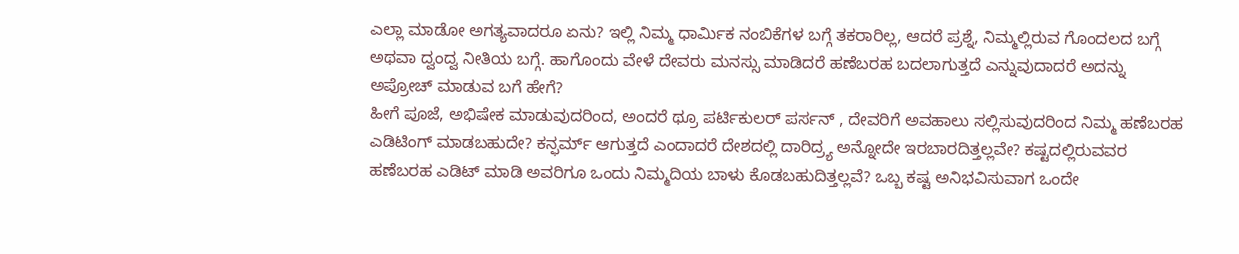ಎಲ್ಲಾ ಮಾಡೋ ಅಗತ್ಯವಾದರೂ ಏನು? ಇಲ್ಲಿ ನಿಮ್ಮ ಧಾರ್ಮಿಕ ನಂಬಿಕೆಗಳ ಬಗ್ಗೆ ತಕರಾರಿಲ್ಲ, ಆದರೆ ಪ್ರಶ್ನೆ, ನಿಮ್ಮಲ್ಲಿರುವ ಗೊಂದಲದ ಬಗ್ಗೆ ಅಥವಾ ದ್ವಂದ್ವ ನೀತಿಯ ಬಗ್ಗೆ. ಹಾಗೊಂದು ವೇಳೆ ದೇವರು ಮನಸ್ಸು ಮಾಡಿದರೆ ಹಣೆಬರಹ ಬದಲಾಗುತ್ತದೆ ಎನ್ನುವುದಾದರೆ ಅದನ್ನು ಅಪ್ರೋಚ್ ಮಾಡುವ ಬಗೆ ಹೇಗೆ?
ಹೀಗೆ ಪೂಜೆ, ಅಭಿಷೇಕ ಮಾಡುವುದರಿಂದ, ಅಂದರೆ ಥ್ರೂ ಪರ್ಟಿಕುಲರ್ ಪರ್ಸನ್ , ದೇವರಿಗೆ ಅವಹಾಲು ಸಲ್ಲಿಸುವುದರಿಂದ ನಿಮ್ಮ ಹಣೆಬರಹ ಎಡಿಟಿಂಗ್ ಮಾಡಬಹುದೇ? ಕನ್ಫರ್ಮ್ ಆಗುತ್ತದೆ ಎಂದಾದರೆ ದೇಶದಲ್ಲಿ ದಾರಿದ್ರ್ಯ ಅನ್ನೋದೇ ಇರಬಾರದಿತ್ತಲ್ಲವೇ? ಕಷ್ಟದಲ್ಲಿರುವವರ ಹಣೆಬರಹ ಎಡಿಟ್ ಮಾಡಿ ಅವರಿಗೂ ಒಂದು ನಿಮ್ಮದಿಯ ಬಾಳು ಕೊಡಬಹುದಿತ್ತಲ್ಲವೆ? ಒಬ್ಬ ಕಷ್ಟ ಅನಿಭವಿಸುವಾಗ ಒಂದೇ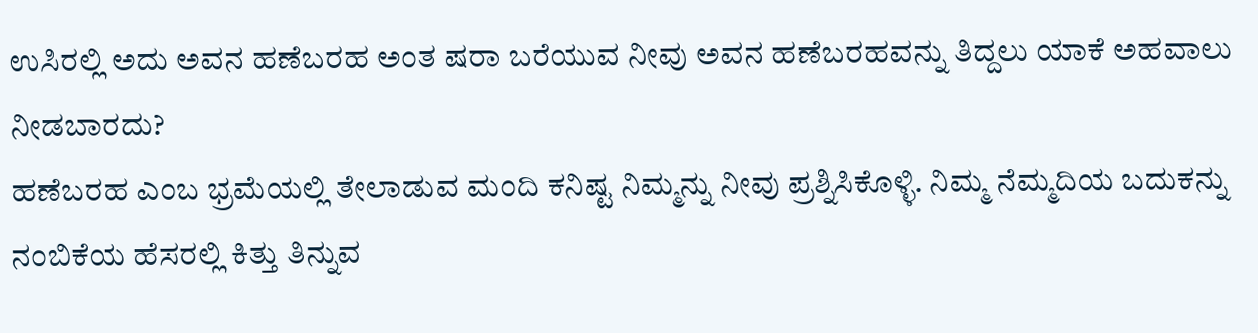ಉಸಿರಲ್ಲಿ ಅದು ಅವನ ಹಣೆಬರಹ ಅಂತ ಷರಾ ಬರೆಯುವ ನೀವು ಅವನ ಹಣೆಬರಹವನ್ನು ತಿದ್ದಲು ಯಾಕೆ ಅಹವಾಲು ನೀಡಬಾರದು?
ಹಣೆಬರಹ ಎಂಬ ಭ್ರಮೆಯಲ್ಲಿ ತೇಲಾಡುವ ಮಂದಿ ಕನಿಷ್ಟ ನಿಮ್ಮನ್ನು ನೀವು ಪ್ರಶ್ನಿಸಿಕೊಳ್ಳಿ. ನಿಮ್ಮ ನೆಮ್ಮದಿಯ ಬದುಕನ್ನು ನಂಬಿಕೆಯ ಹೆಸರಲ್ಲಿ ಕಿತ್ತು ತಿನ್ನುವ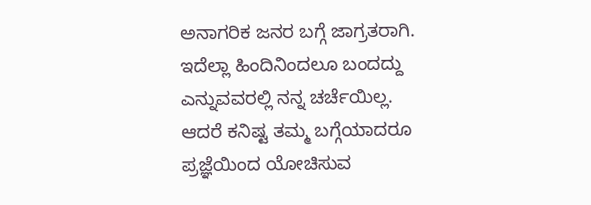ಅನಾಗರಿಕ ಜನರ ಬಗ್ಗೆ ಜಾಗ್ರತರಾಗಿ. ಇದೆಲ್ಲಾ ಹಿಂದಿನಿಂದಲೂ ಬಂದದ್ದು ಎನ್ನುವವರಲ್ಲಿ ನನ್ನ ಚರ್ಚೆಯಿಲ್ಲ. ಆದರೆ ಕನಿಷ್ಟ ತಮ್ಮ ಬಗ್ಗೆಯಾದರೂ ಪ್ರಜ್ಞೆಯಿಂದ ಯೋಚಿಸುವ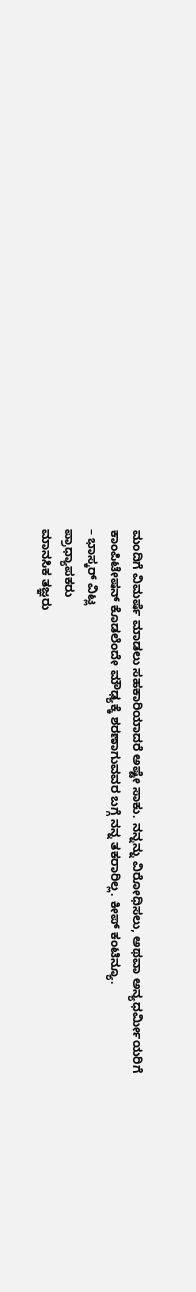ಮಂದಿಗೆ ವಿಮರ್ಷೆ ಮಾಡಲು ಸಹಕಾರಿಯಾದರೆ ಅಷ್ಟೇ ಸಾಕು. ನನ್ನನ್ನು ವಿರೋಧಿಸಲು, ಅಥವಾ ಅನ್ಯಧರ್ಮೀಯರಿಗೆ ಕಾಂಪಿಟೇಷನ್ ಕೊಡಲೆಂದೇ ಮೌಢ್ಯಕ್ಕೆ ಶರಣಾಗುವವರ ಬಗ್ಗೆ ನನ್ನ ತಕರಾರಿಲ್ಲ. ಕೀಪ್ ಕಂಟಿನ್ಯೂ.
– ಭಾಸ್ಕರ್ ವಿಟ್ಲ
ಪ್ರಾಧ್ಯಾಪಕರು
ಮಾನಸಿಕ ತಜ್ಞರು